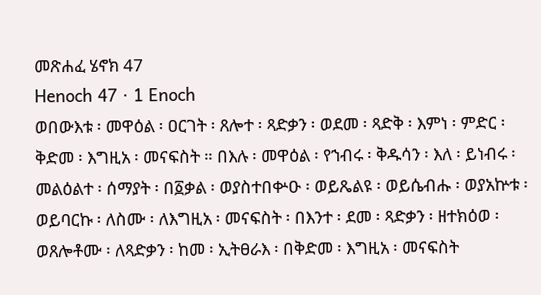መጽሐፈ ሄኖክ 47
Henoch 47 · 1 Enoch
ወበውእቱ ፡ መዋዕል ፡ ዐርገት ፡ ጸሎተ ፡ ጻድቃን ፡ ወደመ ፡ ጻድቅ ፡ እምነ ፡ ምድር ፡ ቅድመ ፡ እግዚአ ፡ መናፍስት ። በእሉ ፡ መዋዕል ፡ የኀብሩ ፡ ቅዱሳን ፡ እለ ፡ ይነብሩ ፡ መልዕልተ ፡ ሰማያት ፡ በ፩ቃል ፡ ወያስተበቍዑ ፡ ወይጼልዩ ፡ ወይሴብሑ ፡ ወያአኵቱ ፡ ወይባርኩ ፡ ለስሙ ፡ ለእግዚአ ፡ መናፍስት ፡ በእንተ ፡ ደመ ፡ ጻድቃን ፡ ዘተክዕወ ፡ ወጸሎቶሙ ፡ ለጻድቃን ፡ ከመ ፡ ኢትፀራእ ፡ በቅድመ ፡ እግዚአ ፡ መናፍስት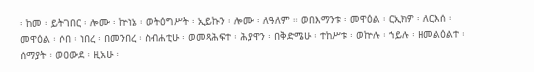፡ ከመ ፡ ይትገበር ፡ ሎሙ ፡ ኵነኔ ፡ ወትዕግሥት ፡ ኢይኩን ፡ ሎሙ ፡ ለዓለም ። ወበእማንቱ ፡ መዋዕል ፡ ርኢክዎ ፡ ለርእሰ ፡ መዋዕል ፡ ሶበ ፡ ነበረ ፡ በመንበረ ፡ ስብሐቲሁ ፡ ወመጻሕፍተ ፡ ሕያዋን ፡ በቅድሜሁ ፡ ተከሥቱ ፡ ወኵሉ ፡ ኀይሉ ፡ ዘመልዕልተ ፡ ሰማያት ፡ ወዐውደ ፡ ዚአሁ ፡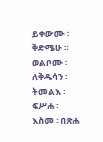ይቀውሙ ፡ ቅድሜሁ ። ወልቦሙ ፡ ለቅዱሳን ፡ ትመልእ ፡ ፍሥሐ ፡ እስመ ፡ በጽሐ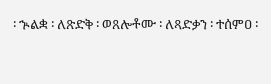፡ ኍልቋ ፡ ለጽድቅ ፡ ወጸሎቶሙ ፡ ለጻድቃን ፡ ተሰምዐ ፡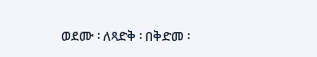ወደሙ ፡ ለጻድቅ ፡ በቅድመ ፡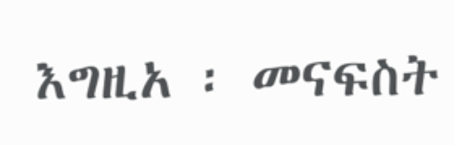እግዚአ ፡ መናፍስት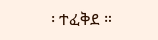፡ ተፈቅደ ።